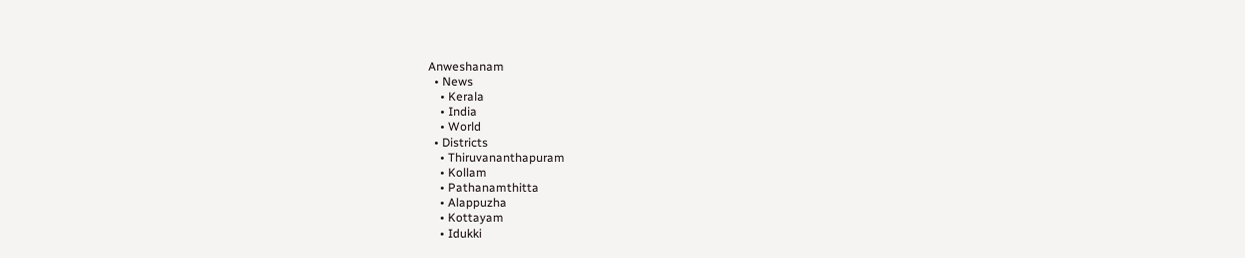Anweshanam
  • News
    • Kerala
    • India
    • World
  • Districts
    • Thiruvananthapuram
    • Kollam
    • Pathanamthitta
    • Alappuzha
    • Kottayam
    • Idukki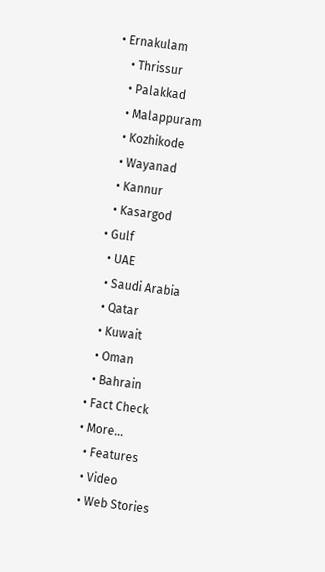• Ernakulam
    • Thrissur
    • Palakkad
    • Malappuram
    • Kozhikode
    • Wayanad
    • Kannur
    • Kasargod
  • Gulf
    • UAE
    • Saudi Arabia
    • Qatar
    • Kuwait
    • Oman
    • Bahrain
  • Fact Check
  • More…
    • Features
    • Video
    • Web Stories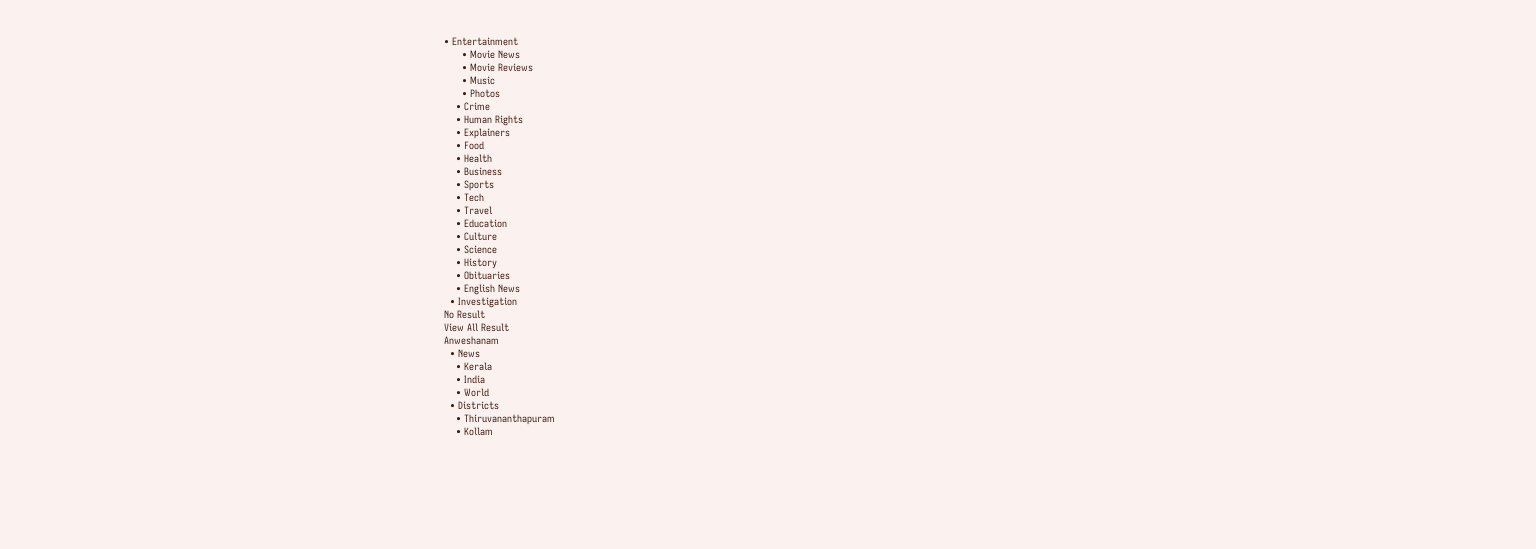• Entertainment
      • Movie News
      • Movie Reviews
      • Music
      • Photos
    • Crime
    • Human Rights
    • Explainers
    • Food
    • Health
    • Business
    • Sports
    • Tech
    • Travel
    • Education
    • Culture
    • Science
    • History
    • Obituaries
    • English News
  • Investigation
No Result
View All Result
Anweshanam
  • News
    • Kerala
    • India
    • World
  • Districts
    • Thiruvananthapuram
    • Kollam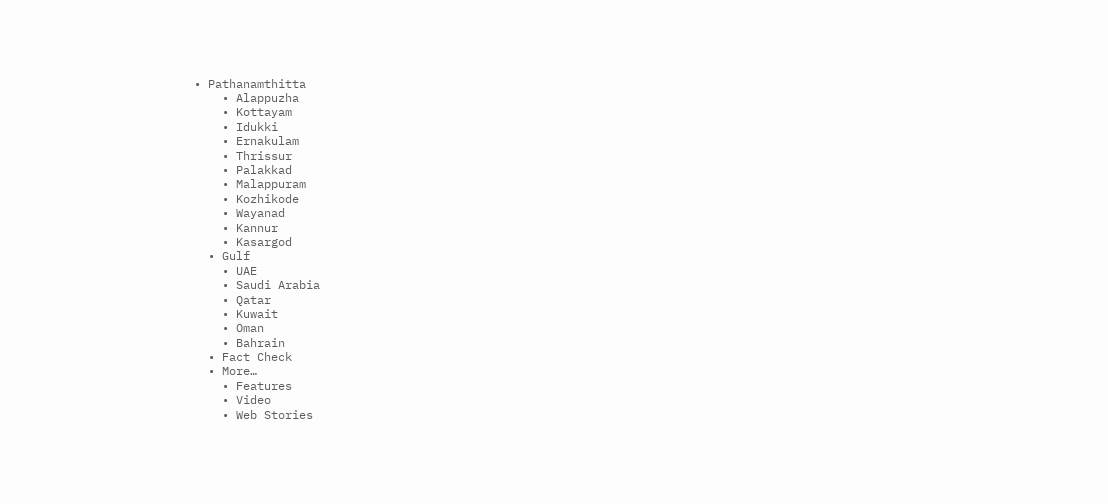• Pathanamthitta
    • Alappuzha
    • Kottayam
    • Idukki
    • Ernakulam
    • Thrissur
    • Palakkad
    • Malappuram
    • Kozhikode
    • Wayanad
    • Kannur
    • Kasargod
  • Gulf
    • UAE
    • Saudi Arabia
    • Qatar
    • Kuwait
    • Oman
    • Bahrain
  • Fact Check
  • More…
    • Features
    • Video
    • Web Stories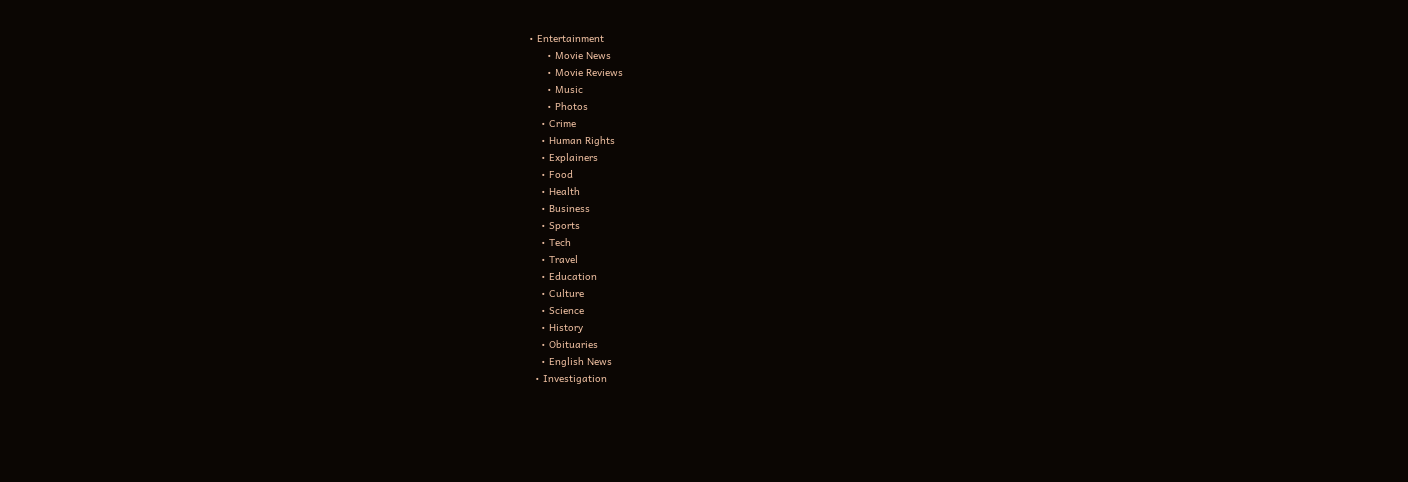• Entertainment
      • Movie News
      • Movie Reviews
      • Music
      • Photos
    • Crime
    • Human Rights
    • Explainers
    • Food
    • Health
    • Business
    • Sports
    • Tech
    • Travel
    • Education
    • Culture
    • Science
    • History
    • Obituaries
    • English News
  • Investigation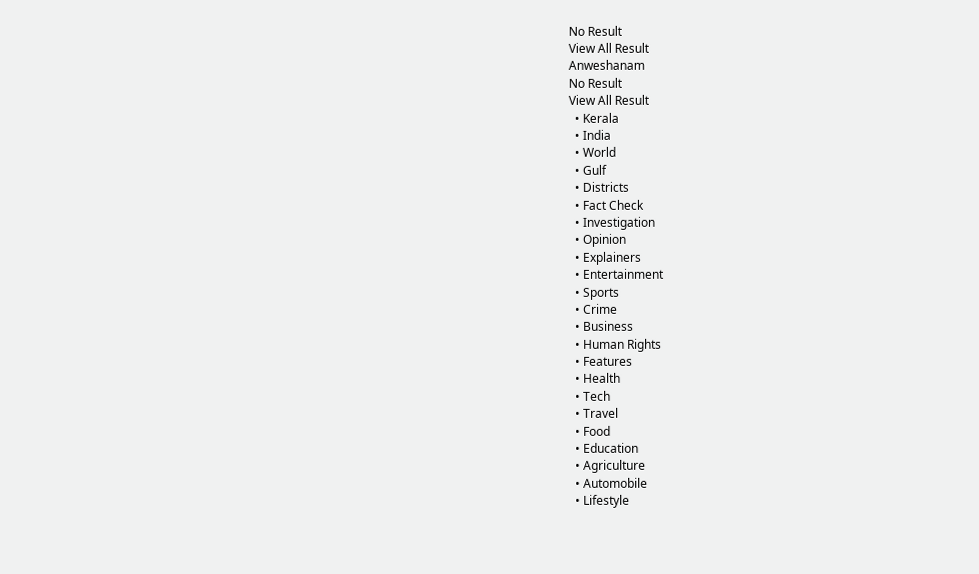No Result
View All Result
Anweshanam
No Result
View All Result
  • Kerala
  • India
  • World
  • Gulf
  • Districts
  • Fact Check
  • Investigation
  • Opinion
  • Explainers
  • Entertainment
  • Sports
  • Crime
  • Business
  • Human Rights
  • Features
  • Health
  • Tech
  • Travel
  • Food
  • Education
  • Agriculture
  • Automobile
  • Lifestyle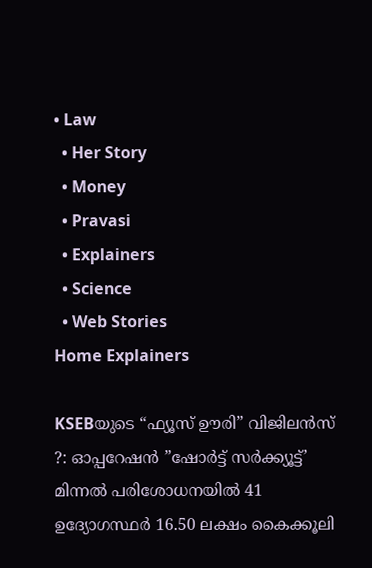• Law
  • Her Story
  • Money
  • Pravasi
  • Explainers
  • Science
  • Web Stories
Home Explainers

KSEBയുടെ “ഫ്യൂസ് ഊരി” വിജിലന്‍സ് ?: ഓപ്പറേഷന്‍ ”ഷോര്‍ട്ട് സര്‍ക്ക്യൂട്ട്’ മിന്നല്‍ പരിശോധനയില്‍ 41 ഉദ്യോഗസ്ഥര്‍ 16.50 ലക്ഷം കൈക്കൂലി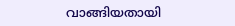വാങ്ങിയതായി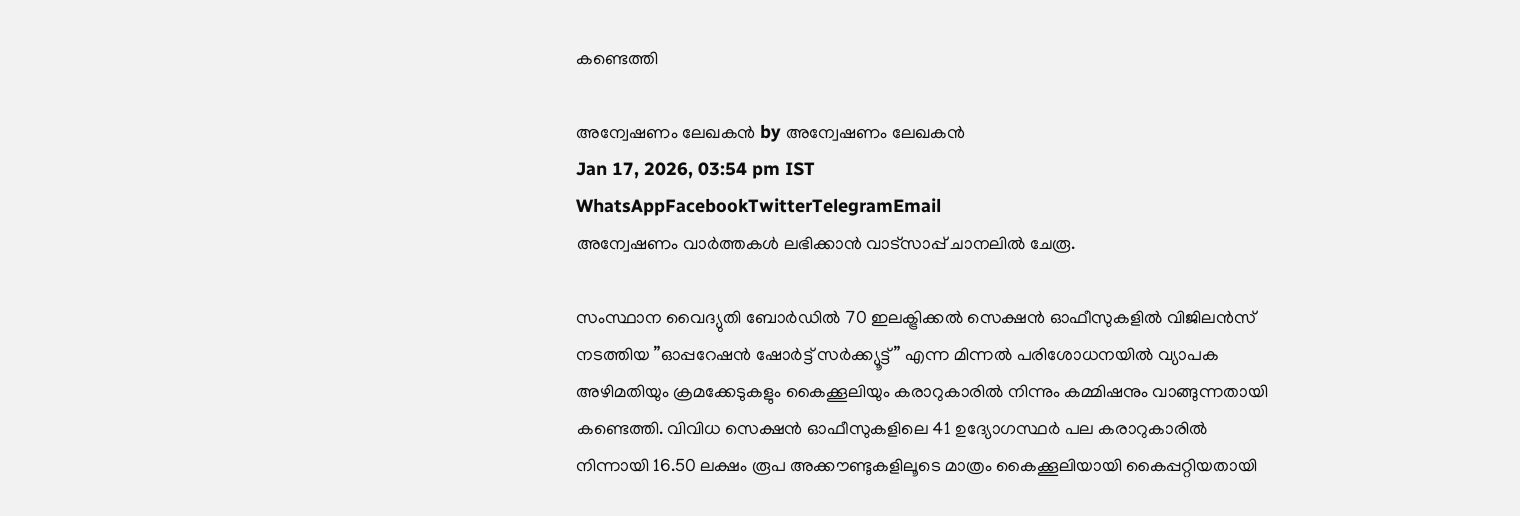കണ്ടെത്തി

അന്വേഷണം ലേഖകൻ by അന്വേഷണം ലേഖകൻ
Jan 17, 2026, 03:54 pm IST
WhatsAppFacebookTwitterTelegramEmail
അന്വേഷണം വാർത്തകൾ ലഭിക്കാന്‍ വാട്സാപ്പ് ചാനലില്‍ ചേരൂ.

സംസ്ഥാന വൈദ്യുതി ബോര്‍ഡില്‍ 70 ഇലക്ട്രിക്കല്‍ സെക്ഷന്‍ ഓഫീസുകളില്‍ വിജിലന്‍സ് നടത്തിയ ”ഓപ്പറേഷന്‍ ഷോര്‍ട്ട് സര്‍ക്ക്യൂട്ട്” എന്ന മിന്നല്‍ പരിശോധനയില്‍ വ്യാപക അഴിമതിയും ക്രമക്കേടുകളും കൈക്കൂലിയും കരാറുകാരില്‍ നിന്നും കമ്മിഷനും വാങ്ങുന്നതായി കണ്ടെത്തി. വിവിധ സെക്ഷന്‍ ഓഫീസുകളിലെ 41 ഉദ്യോഗസ്ഥര്‍ പല കരാറുകാരില്‍ നിന്നായി 16.50 ലക്ഷം രൂപ അക്കൗണ്ടുകളിലൂടെ മാത്രം കൈക്കൂലിയായി കൈപ്പറ്റിയതായി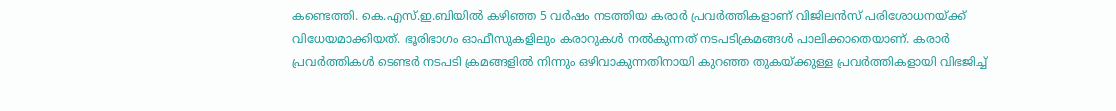കണ്ടെത്തി. കെ.എസ്.ഇ.ബിയില്‍ കഴിഞ്ഞ 5 വര്‍ഷം നടത്തിയ കരാര്‍ പ്രവര്‍ത്തികളാണ് വിജിലന്‍സ് പരിശോധനയ്ക്ക് വിധേയമാക്കിയത്. ഭൂരിഭാഗം ഓഫീസുകളിലും കരാറുകള്‍ നല്‍കുന്നത് നടപടിക്രമങ്ങള്‍ പാലിക്കാതെയാണ്. കരാര്‍ പ്രവര്‍ത്തികള്‍ ടെണ്ടര്‍ നടപടി ക്രമങ്ങളില്‍ നിന്നും ഒഴിവാകുന്നതിനായി കുറഞ്ഞ തുകയ്ക്കുള്ള പ്രവര്‍ത്തികളായി വിഭജിച്ച്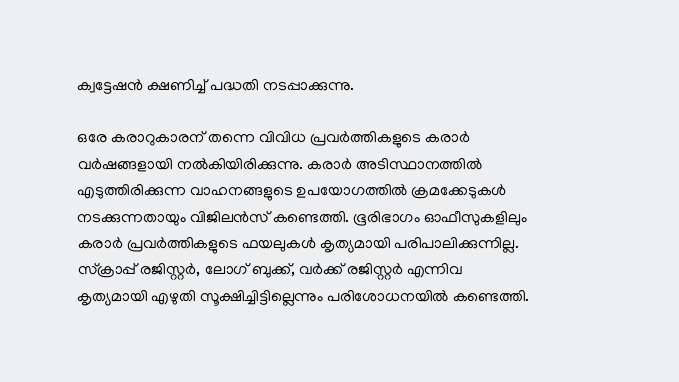ക്വട്ടേഷന്‍ ക്ഷണിച്ച് പദ്ധതി നടപ്പാക്കുന്നു.

ഒരേ കരാറുകാരന് തന്നെ വിവിധ പ്രവര്‍ത്തികളുടെ കരാര്‍ വര്‍ഷങ്ങളായി നല്‍കിയിരിക്കുന്നു. കരാര്‍ അടിസ്ഥാനത്തില്‍ എടുത്തിരിക്കുന്ന വാഹനങ്ങളുടെ ഉപയോഗത്തില്‍ ക്രമക്കേടുകള്‍ നടക്കുന്നതായും വിജിലന്‍സ് കണ്ടെത്തി. ഭൂരിഭാഗം ഓഫീസുകളിലും കരാര്‍ പ്രവര്‍ത്തികളുടെ ഫയലുകള്‍ കൃത്യമായി പരിപാലിക്കുന്നില്ല. സ്‌ക്രാപ്പ് രജിസ്റ്റര്‍, ലോഗ് ബുക്ക്, വര്‍ക്ക് രജിസ്റ്റര്‍ എന്നിവ കൃത്യമായി എഴുതി സൂക്ഷിച്ചിട്ടില്ലെന്നും പരിശോധനയില്‍ കണ്ടെത്തി.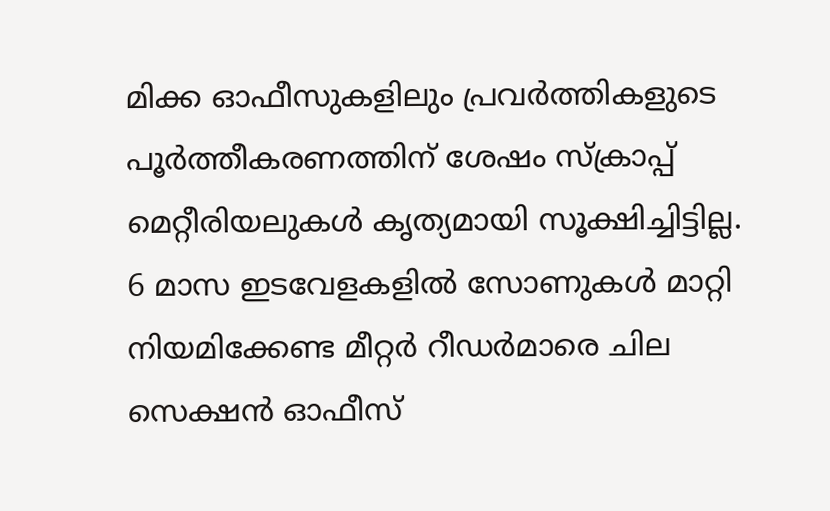മിക്ക ഓഫീസുകളിലും പ്രവര്‍ത്തികളുടെ പൂര്‍ത്തീകരണത്തിന് ശേഷം സ്‌ക്രാപ്പ് മെറ്റീരിയലുകള്‍ കൃത്യമായി സൂക്ഷിച്ചിട്ടില്ല. 6 മാസ ഇടവേളകളില്‍ സോണുകള്‍ മാറ്റി നിയമിക്കേണ്ട മീറ്റര്‍ റീഡര്‍മാരെ ചില സെക്ഷന്‍ ഓഫീസ്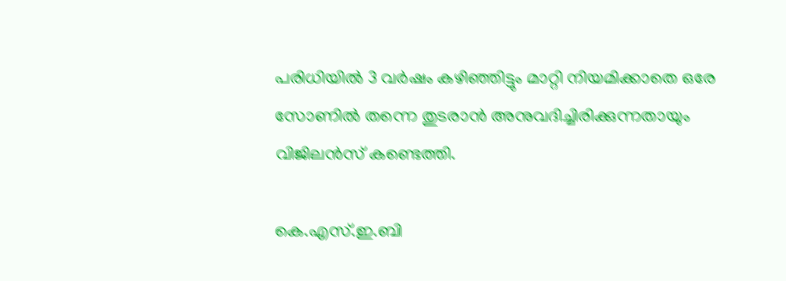പരിധിയില്‍ 3 വര്‍ഷം കഴിഞ്ഞിട്ടും മാറ്റി നിയമിക്കാതെ ഒരേ സോണില്‍ തന്നെ തുടരാന്‍ അനുവദിച്ചിരിക്കുന്നതായും വിജിലന്‍സ് കണ്ടെത്തി.

കെ.എസ്.ഇ.ബി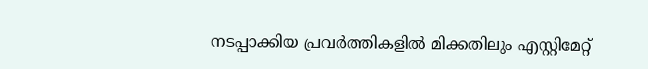നടപ്പാക്കിയ പ്രവര്‍ത്തികളില്‍ മിക്കതിലും എസ്റ്റിമേറ്റ്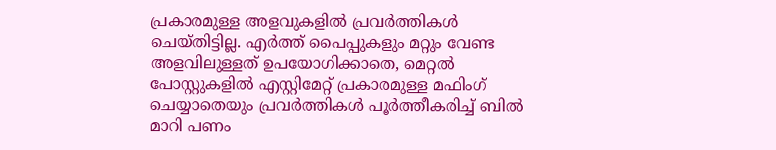പ്രകാരമുള്ള അളവുകളില്‍ പ്രവര്‍ത്തികള്‍ ചെയ്തിട്ടില്ല. എര്‍ത്ത് പൈപ്പുകളും മറ്റും വേണ്ട അളവിലുള്ളത് ഉപയോഗിക്കാതെ, മെറ്റല്‍ പോസ്റ്റുകളില്‍ എസ്റ്റിമേറ്റ് പ്രകാരമുള്ള മഫിംഗ് ചെയ്യാതെയും പ്രവര്‍ത്തികള്‍ പൂര്‍ത്തീകരിച്ച് ബില്‍ മാറി പണം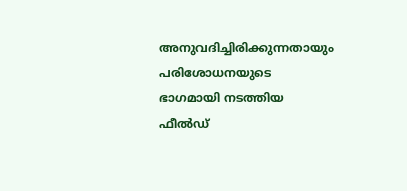അനുവദിച്ചിരിക്കുന്നതായും പരിശോധനയുടെ ഭാഗമായി നടത്തിയ ഫീല്‍ഡ്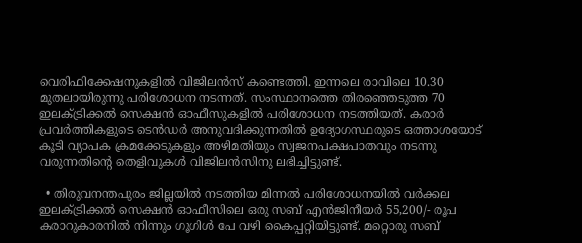വെരിഫിക്കേഷനുകളില്‍ വിജിലന്‍സ് കണ്ടെത്തി. ഇന്നലെ രാവിലെ 10.30 മുതലായിരുന്നു പരിശോധന നടന്നത്. സംസ്ഥാനത്തെ തിരഞ്ഞെടുത്ത 70 ഇലക്ട്രിക്കല്‍ സെക്ഷന്‍ ഓഫീസുകളില്‍ പരിശോധന നടത്തിയത്. കരാര്‍ പ്രവര്‍ത്തികളുടെ ടെന്‍ഡര്‍ അനുവദിക്കുന്നതില്‍ ഉദ്യോഗസ്ഥരുടെ ഒത്താശയോട് കൂടി വ്യാപക ക്രമക്കേടുകളും അഴിമതിയും സ്വജനപക്ഷപാതവും നടന്നു വരുന്നതിന്റെ തെളിവുകള്‍ വിജിലന്‍സിനു ലഭിച്ചിട്ടുണ്ട്.

  • തിരുവനന്തപുരം ജില്ലയില്‍ നടത്തിയ മിന്നല്‍ പരിശോധനയില്‍ വര്‍ക്കല ഇലക്ട്രിക്കല്‍ സെക്ഷന്‍ ഓഫീസിലെ ഒരു സബ് എന്‍ജിനീയര്‍ 55,200/- രൂപ കരാറുകാരനില്‍ നിന്നും ഗൂഗിള്‍ പേ വഴി കൈപ്പറ്റിയിട്ടുണ്ട്. മറ്റൊരു സബ്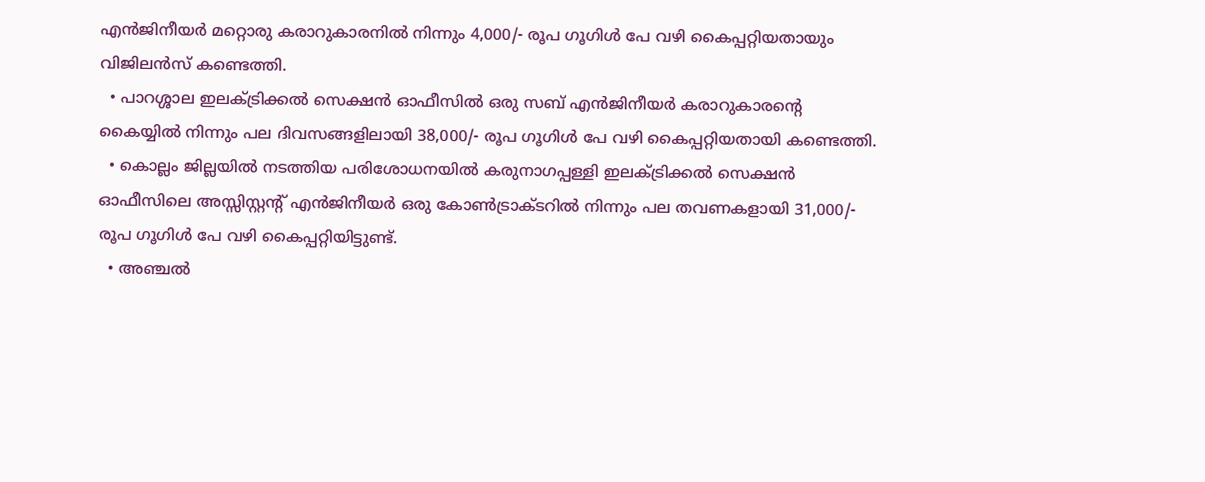എന്‍ജിനീയര്‍ മറ്റൊരു കരാറുകാരനില്‍ നിന്നും 4,000/- രൂപ ഗൂഗിള്‍ പേ വഴി കൈപ്പറ്റിയതായും വിജിലന്‍സ് കണ്ടെത്തി.
  • പാറശ്ശാല ഇലക്ട്രിക്കല്‍ സെക്ഷന്‍ ഓഫീസില്‍ ഒരു സബ് എന്‍ജിനീയര്‍ കരാറുകാരന്റെ കൈയ്യില്‍ നിന്നും പല ദിവസങ്ങളിലായി 38,000/- രൂപ ഗൂഗിള്‍ പേ വഴി കൈപ്പറ്റിയതായി കണ്ടെത്തി.
  • കൊല്ലം ജില്ലയില്‍ നടത്തിയ പരിശോധനയില്‍ കരുനാഗപ്പള്ളി ഇലക്ട്രിക്കല്‍ സെക്ഷന്‍ ഓഫീസിലെ അസ്സിസ്റ്റന്റ് എന്‍ജിനീയര്‍ ഒരു കോണ്‍ട്രാക്ടറില്‍ നിന്നും പല തവണകളായി 31,000/- രൂപ ഗൂഗിള്‍ പേ വഴി കൈപ്പറ്റിയിട്ടുണ്ട്.
  • അഞ്ചല്‍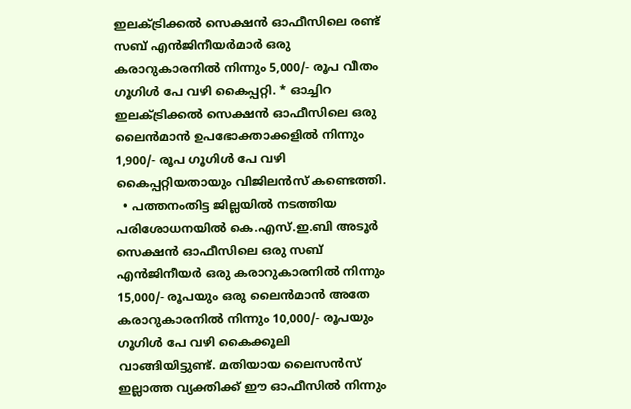ഇലക്ട്രിക്കല്‍ സെക്ഷന്‍ ഓഫീസിലെ രണ്ട് സബ് എന്‍ജിനീയര്‍മാര്‍ ഒരു കരാറുകാരനില്‍ നിന്നും 5,000/- രൂപ വീതം ഗൂഗിള്‍ പേ വഴി കൈപ്പറ്റി. * ഓച്ചിറ ഇലക്ട്രിക്കല്‍ സെക്ഷന്‍ ഓഫീസിലെ ഒരു ലൈന്‍മാന്‍ ഉപഭോക്താക്കളില്‍ നിന്നും 1,900/- രൂപ ഗൂഗിള്‍ പേ വഴി കൈപ്പറ്റിയതായും വിജിലന്‍സ് കണ്ടെത്തി.
  • പത്തനംതിട്ട ജില്ലയില്‍ നടത്തിയ പരിശോധനയില്‍ കെ.എസ്.ഇ.ബി അടൂര്‍ സെക്ഷന്‍ ഓഫീസിലെ ഒരു സബ് എന്‍ജിനീയര്‍ ഒരു കരാറുകാരനില്‍ നിന്നും 15,000/- രൂപയും ഒരു ലൈന്‍മാന്‍ അതേ കരാറുകാരനില്‍ നിന്നും 10,000/- രൂപയും ഗൂഗിള്‍ പേ വഴി കൈക്കൂലി വാങ്ങിയിട്ടുണ്ട്. മതിയായ ലൈസന്‍സ് ഇല്ലാത്ത വ്യക്തിക്ക് ഈ ഓഫീസില്‍ നിന്നും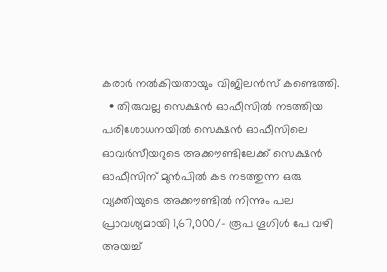കരാര്‍ നല്‍കിയതായും വിജിലന്‍സ് കണ്ടെത്തി.
  • തിരുവല്ല സെക്ഷന്‍ ഓഫീസില്‍ നടത്തിയ പരിശോധനയില്‍ സെക്ഷന്‍ ഓഫീസിലെ ഓവര്‍സീയറുടെ അക്കൗണ്ടിലേക്ക് സെക്ഷന്‍ ഓഫീസിന് മുന്‍പില്‍ കട നടത്തുന്ന ഒരു വ്യക്തിയുടെ അക്കൗണ്ടില്‍ നിന്നും പല പ്രാവശ്യമായി 1,67,000/- രൂപ ഗൂഗിള്‍ പേ വഴി അയച്ച്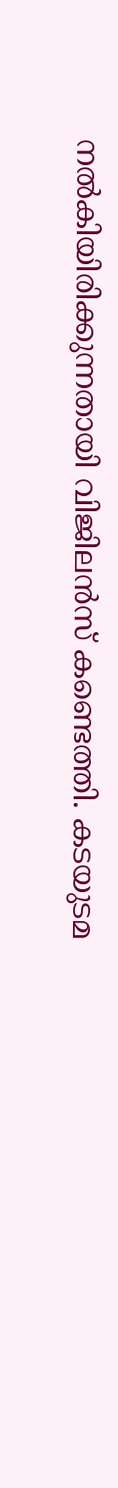നല്‍കിയിരിക്കുന്നതായി വിജിലന്‍സ് കണ്ടെത്തി. കടയുടമ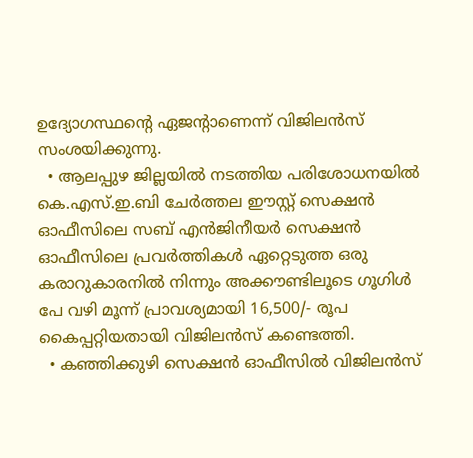ഉദ്യോഗസ്ഥന്റെ ഏജന്റാണെന്ന് വിജിലന്‍സ് സംശയിക്കുന്നു.
  • ആലപ്പുഴ ജില്ലയില്‍ നടത്തിയ പരിശോധനയില്‍ കെ.എസ്.ഇ.ബി ചേര്‍ത്തല ഈസ്റ്റ് സെക്ഷന്‍ ഓഫീസിലെ സബ് എന്‍ജിനീയര്‍ സെക്ഷന്‍ ഓഫീസിലെ പ്രവര്‍ത്തികള്‍ ഏറ്റെടുത്ത ഒരു കരാറുകാരനില്‍ നിന്നും അക്കൗണ്ടിലൂടെ ഗൂഗിള്‍ പേ വഴി മൂന്ന് പ്രാവശ്യമായി 16,500/- രൂപ കൈപ്പറ്റിയതായി വിജിലന്‍സ് കണ്ടെത്തി.
  • കഞ്ഞിക്കുഴി സെക്ഷന്‍ ഓഫീസില്‍ വിജിലന്‍സ്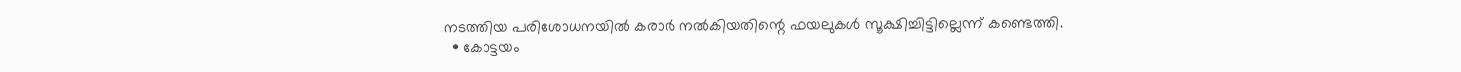നടത്തിയ പരിശോധനയില്‍ കരാര്‍ നല്‍കിയതിന്റെ ഫയലുകള്‍ സൂക്ഷിച്ചിട്ടില്ലെന്ന് കണ്ടെത്തി.
  • കോട്ടയം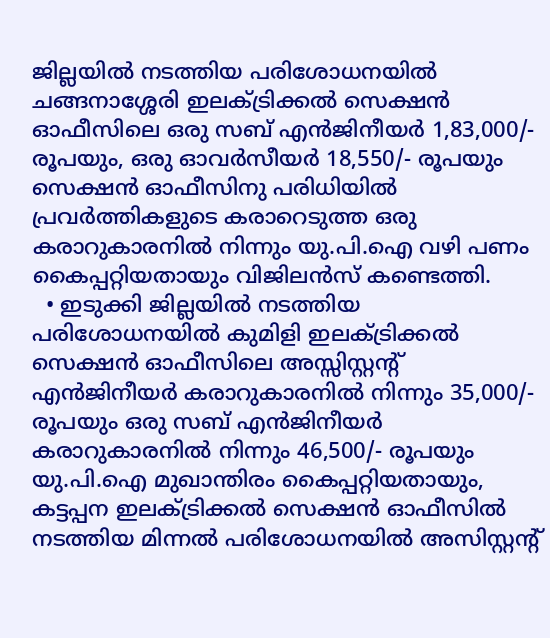ജില്ലയില്‍ നടത്തിയ പരിശോധനയില്‍ ചങ്ങനാശ്ശേരി ഇലക്ട്രിക്കല്‍ സെക്ഷന്‍ ഓഫീസിലെ ഒരു സബ് എന്‍ജിനീയര്‍ 1,83,000/- രൂപയും, ഒരു ഓവര്‍സീയര്‍ 18,550/- രൂപയും സെക്ഷന്‍ ഓഫീസിനു പരിധിയില്‍ പ്രവര്‍ത്തികളുടെ കരാറെടുത്ത ഒരു കരാറുകാരനില്‍ നിന്നും യു.പി.ഐ വഴി പണം കൈപ്പറ്റിയതായും വിജിലന്‍സ് കണ്ടെത്തി.
  • ഇടുക്കി ജില്ലയില്‍ നടത്തിയ പരിശോധനയില്‍ കുമിളി ഇലക്ട്രിക്കല്‍ സെക്ഷന്‍ ഓഫീസിലെ അസ്സിസ്റ്റന്റ് എന്‍ജിനീയര്‍ കരാറുകാരനില്‍ നിന്നും 35,000/- രൂപയും ഒരു സബ് എന്‍ജിനീയര്‍ കരാറുകാരനില്‍ നിന്നും 46,500/- രൂപയും യു.പി.ഐ മുഖാന്തിരം കൈപ്പറ്റിയതായും, കട്ടപ്പന ഇലക്ട്രിക്കല്‍ സെക്ഷന്‍ ഓഫീസില്‍ നടത്തിയ മിന്നല്‍ പരിശോധനയില്‍ അസിസ്റ്റന്റ്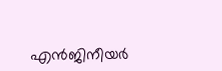എന്‍ജിനീയര്‍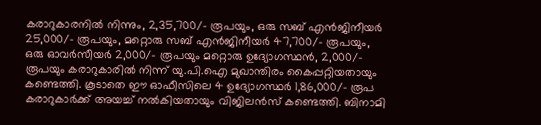കരാറുകാരനില്‍ നിന്നും, 2,35,700/- രൂപയും, ഒരു സബ് എന്‍ജിനീയര്‍ 25,000/- രൂപയും, മറ്റൊരു സബ് എന്‍ജിനീയര്‍ 47,700/- രൂപയും, ഒരു ഓവര്‍സീയര്‍ 2,000/- രൂപയും മറ്റൊരു ഉദ്യോഗസ്ഥന്‍, 2,000/- രൂപയും കരാറുകാരില്‍ നിന്ന് യു.പി.ഐ മുഖാന്തിരം കൈപ്പറ്റിയതായും കണ്ടെത്തി. കൂടാതെ ഈ ഓഫീസിലെ 4 ഉദ്യോഗസ്ഥര്‍ 1,86,000/- രൂപ കരാറുകാര്‍ക്ക് അയച്ച് നല്‍കിയതായും വിജിലന്‍സ് കണ്ടെത്തി. ബിനാമി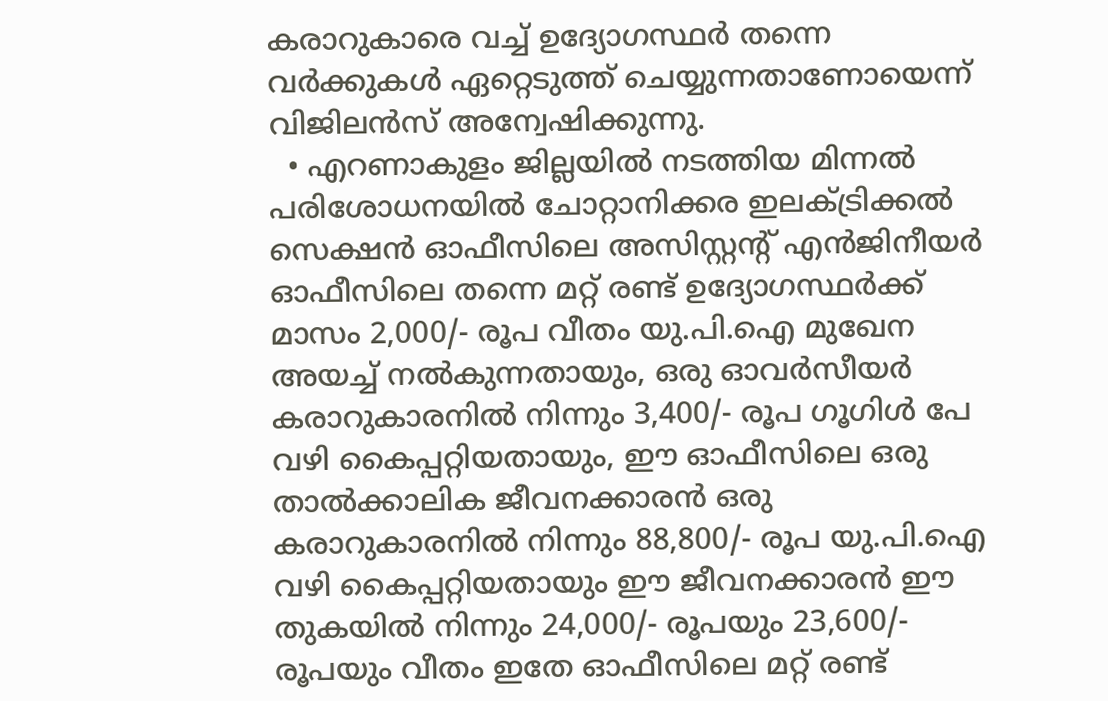കരാറുകാരെ വച്ച് ഉദ്യോഗസ്ഥര്‍ തന്നെ വര്‍ക്കുകള്‍ ഏറ്റെടുത്ത് ചെയ്യുന്നതാണോയെന്ന് വിജിലന്‍സ് അന്വേഷിക്കുന്നു.
  • എറണാകുളം ജില്ലയില്‍ നടത്തിയ മിന്നല്‍ പരിശോധനയില്‍ ചോറ്റാനിക്കര ഇലക്ട്രിക്കല്‍ സെക്ഷന്‍ ഓഫീസിലെ അസിസ്റ്റന്റ് എന്‍ജിനീയര്‍ ഓഫീസിലെ തന്നെ മറ്റ് രണ്ട് ഉദ്യോഗസ്ഥര്‍ക്ക് മാസം 2,000/- രൂപ വീതം യു.പി.ഐ മുഖേന അയച്ച് നല്‍കുന്നതായും, ഒരു ഓവര്‍സീയര്‍ കരാറുകാരനില്‍ നിന്നും 3,400/- രൂപ ഗൂഗിള്‍ പേ വഴി കൈപ്പറ്റിയതായും, ഈ ഓഫീസിലെ ഒരു താല്‍ക്കാലിക ജീവനക്കാരന്‍ ഒരു കരാറുകാരനില്‍ നിന്നും 88,800/- രൂപ യു.പി.ഐ വഴി കൈപ്പറ്റിയതായും ഈ ജീവനക്കാരന്‍ ഈ തുകയില്‍ നിന്നും 24,000/- രൂപയും 23,600/- രൂപയും വീതം ഇതേ ഓഫീസിലെ മറ്റ് രണ്ട്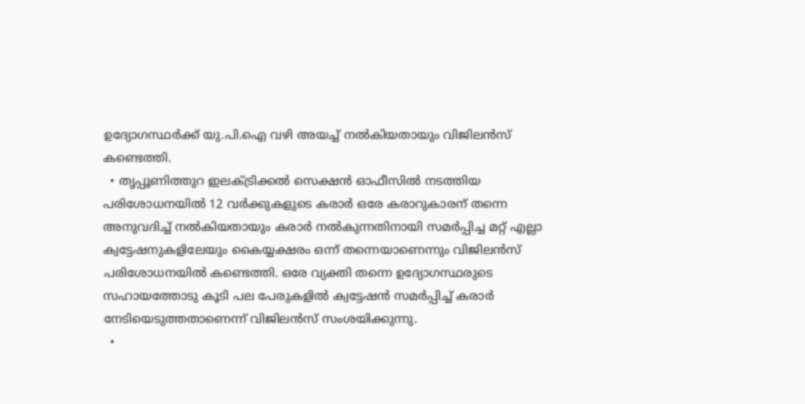ഉദ്യോഗസ്ഥര്‍ക്ക് യു.പി.ഐ വഴി അയച്ച് നല്‍കിയതായും വിജിലന്‍സ് കണ്ടെത്തി.
  • തൃപ്പൂണിത്തുറ ഇലക്ട്രിക്കല്‍ സെക്ഷന്‍ ഓഫീസില്‍ നടത്തിയ പരിശോധനയില്‍ 12 വര്‍ക്കുകളുടെ കരാര്‍ ഒരേ കരാറുകാരന് തന്നെ അനുവദിച്ച് നല്‍കിയതായും കരാര്‍ നല്‍കുന്നതിനായി സമര്‍പ്പിച്ച മറ്റ് എല്ലാ ക്വട്ടേഷനുകളിലേയും കൈയ്യക്ഷരം ഒന്ന് തന്നെയാണെന്നും വിജിലന്‍സ് പരിശോധനയില്‍ കണ്ടെത്തി. ഒരേ വ്യക്തി തന്നെ ഉദ്യോഗസ്ഥരുടെ സഹായത്തോടു കൂടി പല പേരുകളില്‍ ക്വട്ടേഷന്‍ സമര്‍പ്പിച്ച് കരാര്‍ നേടിയെടുത്തതാണെന്ന് വിജിലന്‍സ് സംശയിക്കുന്നു.
  •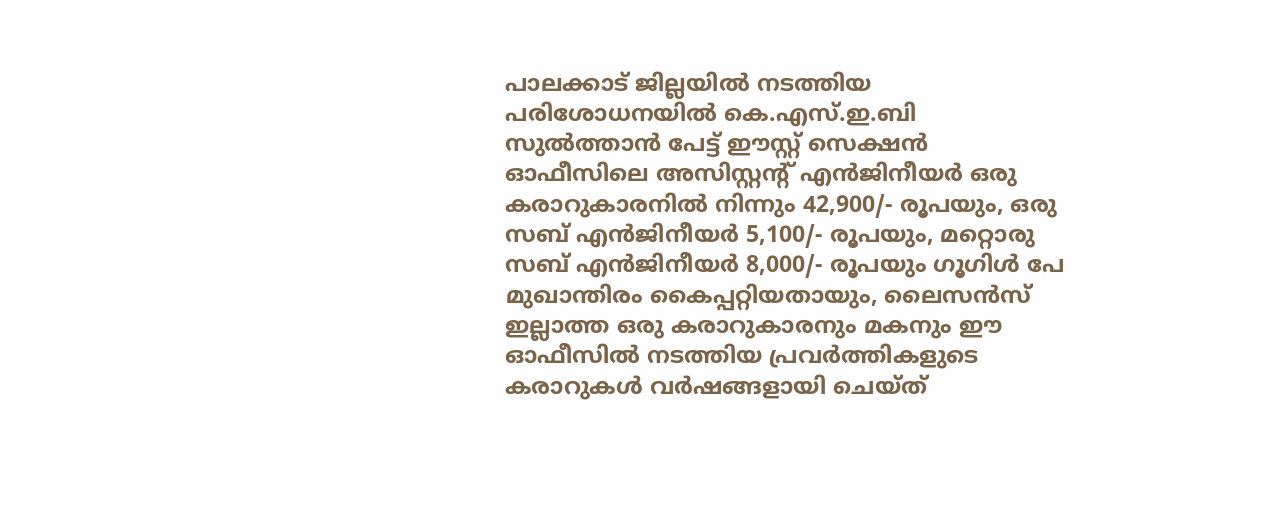പാലക്കാട് ജില്ലയില്‍ നടത്തിയ പരിശോധനയില്‍ കെ.എസ്.ഇ.ബി സുല്‍ത്താന്‍ പേട്ട് ഈസ്റ്റ് സെക്ഷന്‍ ഓഫീസിലെ അസിസ്റ്റന്റ് എന്‍ജിനീയര്‍ ഒരു കരാറുകാരനില്‍ നിന്നും 42,900/- രൂപയും, ഒരു സബ് എന്‍ജിനീയര്‍ 5,100/- രൂപയും, മറ്റൊരു സബ് എന്‍ജിനീയര്‍ 8,000/- രൂപയും ഗൂഗിള്‍ പേ മുഖാന്തിരം കൈപ്പറ്റിയതായും, ലൈസന്‍സ് ഇല്ലാത്ത ഒരു കരാറുകാരനും മകനും ഈ ഓഫീസില്‍ നടത്തിയ പ്രവര്‍ത്തികളുടെ കരാറുകള്‍ വര്‍ഷങ്ങളായി ചെയ്ത്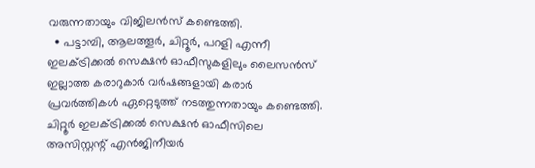വരുന്നതായും വിജിലന്‍സ് കണ്ടെത്തി.
  • പട്ടാമ്പി, ആലത്തൂര്‍, ചിറ്റൂര്‍, പറളി എന്നീ ഇലക്ട്രിക്കല്‍ സെക്ഷന്‍ ഓഫീസുകളിലും ലൈസന്‍സ് ഇല്ലാത്ത കരാറുകാര്‍ വര്‍ഷങ്ങളായി കരാര്‍ പ്രവര്‍ത്തികള്‍ ഏറ്റെടുത്ത് നടത്തുന്നതായും കണ്ടെത്തി. ചിറ്റൂര്‍ ഇലക്ട്രിക്കല്‍ സെക്ഷന്‍ ഓഫീസിലെ അസിസ്റ്റന്റ് എന്‍ജിനീയര്‍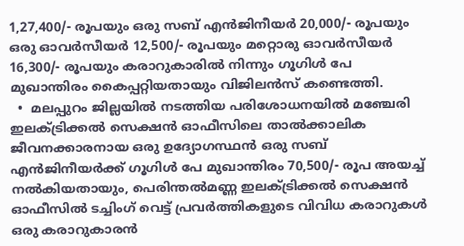1,27,400/- രൂപയും ഒരു സബ് എന്‍ജിനീയര്‍ 20,000/- രൂപയും ഒരു ഓവര്‍സീയര്‍ 12,500/- രൂപയും മറ്റൊരു ഓവര്‍സീയര്‍ 16,300/- രൂപയും കരാറുകാരില്‍ നിന്നും ഗൂഗിള്‍ പേ മുഖാന്തിരം കൈപ്പറ്റിയതായും വിജിലന്‍സ് കണ്ടെത്തി.
  •  മലപ്പുറം ജില്ലയില്‍ നടത്തിയ പരിശോധനയില്‍ മഞ്ചേരി ഇലക്ട്രിക്കല്‍ സെക്ഷന്‍ ഓഫീസിലെ താല്‍ക്കാലിക ജീവനക്കാരനായ ഒരു ഉദ്യോഗസ്ഥന്‍ ഒരു സബ് എന്‍ജിനീയര്‍ക്ക് ഗൂഗിള്‍ പേ മുഖാന്തിരം 70,500/- രൂപ അയച്ച് നല്‍കിയതായും, പെരിന്തല്‍മണ്ണ ഇലക്ട്രിക്കല്‍ സെക്ഷന്‍ ഓഫീസില്‍ ടച്ചിംഗ് വെട്ട് പ്രവര്‍ത്തികളുടെ വിവിധ കരാറുകള്‍ ഒരു കരാറുകാരന്‍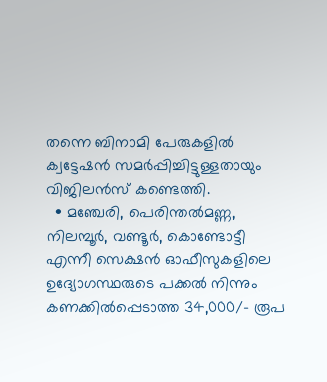തന്നെ ബിനാമി പേരുകളില്‍ ക്വട്ടേഷന്‍ സമര്‍പ്പിച്ചിട്ടുള്ളതായും വിജിലന്‍സ് കണ്ടെത്തി.
  • മഞ്ചേരി, പെരിന്തല്‍മണ്ണ, നിലമ്പൂര്‍, വണ്ടൂര്‍, കൊണ്ടോട്ടീ എന്നീ സെക്ഷന്‍ ഓഫീസുകളിലെ ഉദ്യോഗസ്ഥരുടെ പക്കല്‍ നിന്നും കണക്കില്‍പ്പെടാത്ത 34,000/- രൂപ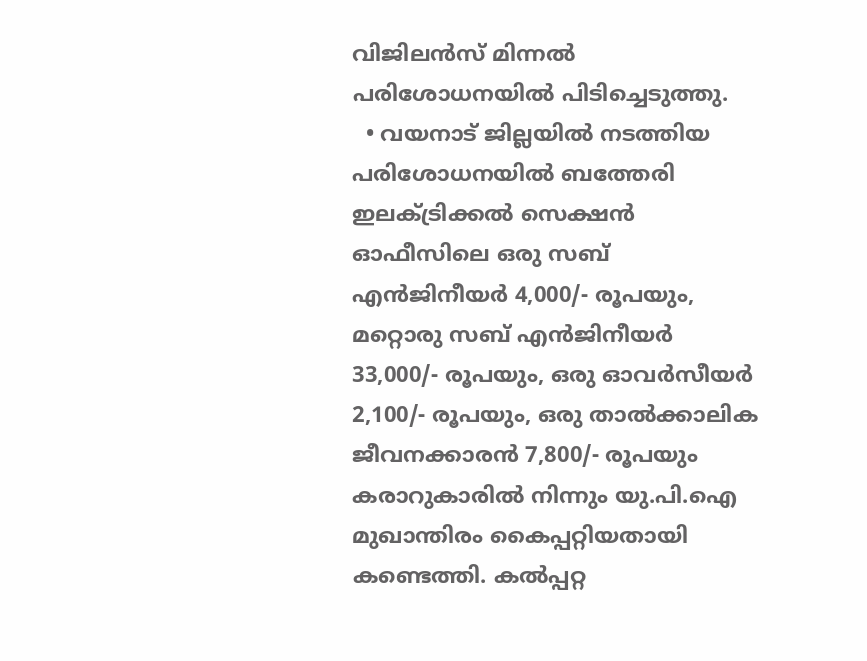വിജിലന്‍സ് മിന്നല്‍ പരിശോധനയില്‍ പിടിച്ചെടുത്തു.
  • വയനാട് ജില്ലയില്‍ നടത്തിയ പരിശോധനയില്‍ ബത്തേരി ഇലക്ട്രിക്കല്‍ സെക്ഷന്‍ ഓഫീസിലെ ഒരു സബ് എന്‍ജിനീയര്‍ 4,000/- രൂപയും, മറ്റൊരു സബ് എന്‍ജിനീയര്‍ 33,000/- രൂപയും, ഒരു ഓവര്‍സീയര്‍ 2,100/- രൂപയും, ഒരു താല്‍ക്കാലിക ജീവനക്കാരന്‍ 7,800/- രൂപയും കരാറുകാരില്‍ നിന്നും യു.പി.ഐ മുഖാന്തിരം കൈപ്പറ്റിയതായി കണ്ടെത്തി. കല്‍പ്പറ്റ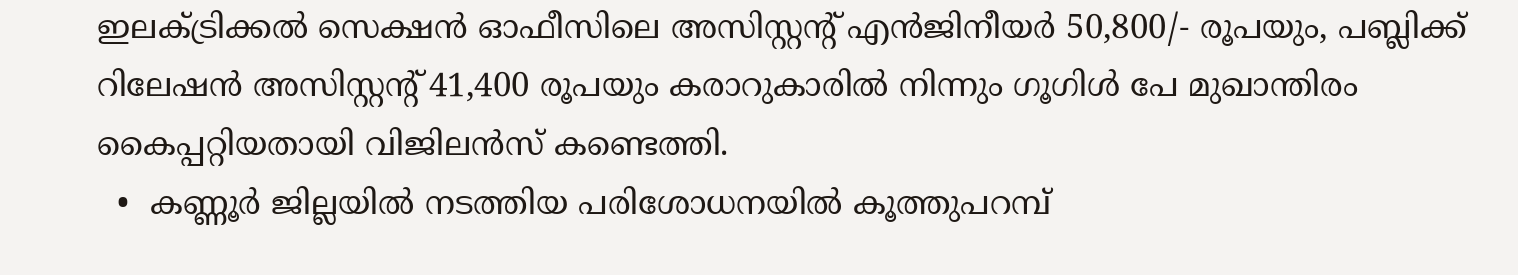ഇലക്ട്രിക്കല്‍ സെക്ഷന്‍ ഓഫീസിലെ അസിസ്റ്റന്റ് എന്‍ജിനീയര്‍ 50,800/- രൂപയും, പബ്ലിക്ക് റിലേഷന്‍ അസിസ്റ്റന്റ് 41,400 രൂപയും കരാറുകാരില്‍ നിന്നും ഗൂഗിള്‍ പേ മുഖാന്തിരം കൈപ്പറ്റിയതായി വിജിലന്‍സ് കണ്ടെത്തി.
  •  കണ്ണൂര്‍ ജില്ലയില്‍ നടത്തിയ പരിശോധനയില്‍ കൂത്തുപറമ്പ്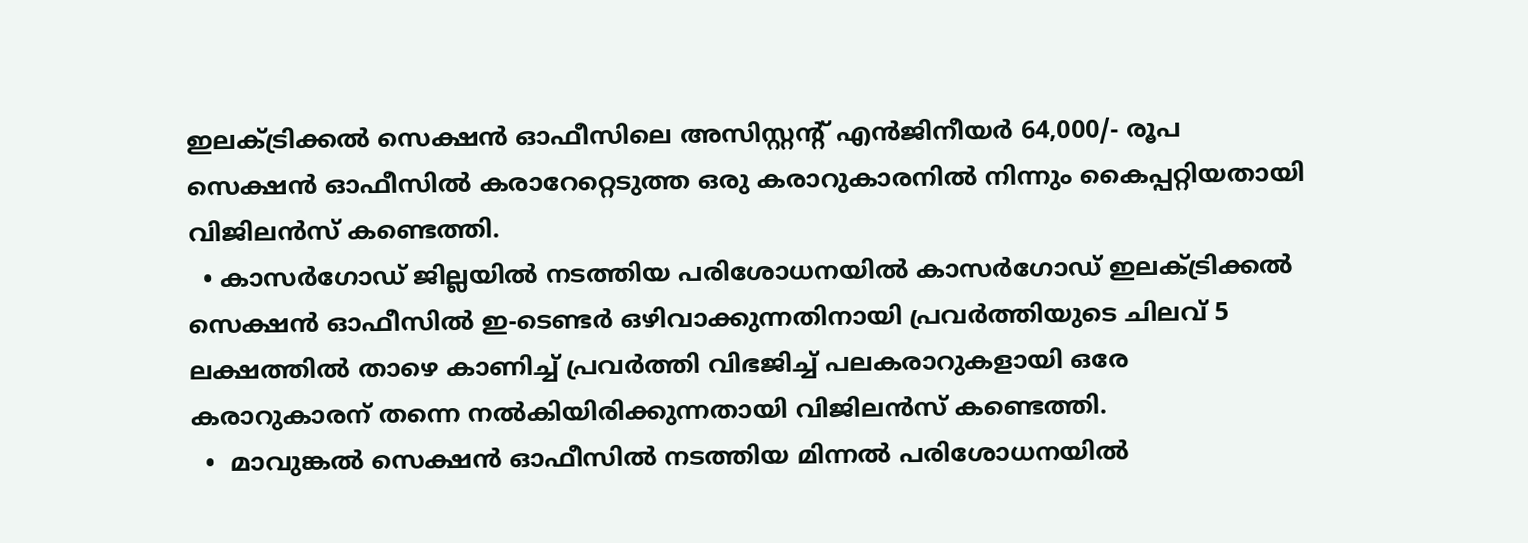ഇലക്ട്രിക്കല്‍ സെക്ഷന്‍ ഓഫീസിലെ അസിസ്റ്റന്റ് എന്‍ജിനീയര്‍ 64,000/- രൂപ സെക്ഷന്‍ ഓഫീസില്‍ കരാറേറ്റെടുത്ത ഒരു കരാറുകാരനില്‍ നിന്നും കൈപ്പറ്റിയതായി വിജിലന്‍സ് കണ്ടെത്തി.
  • കാസര്‍ഗോഡ് ജില്ലയില്‍ നടത്തിയ പരിശോധനയില്‍ കാസര്‍ഗോഡ് ഇലക്ട്രിക്കല്‍ സെക്ഷന്‍ ഓഫീസില്‍ ഇ-ടെണ്ടര്‍ ഒഴിവാക്കുന്നതിനായി പ്രവര്‍ത്തിയുടെ ചിലവ് 5 ലക്ഷത്തില്‍ താഴെ കാണിച്ച് പ്രവര്‍ത്തി വിഭജിച്ച് പലകരാറുകളായി ഒരേ കരാറുകാരന് തന്നെ നല്‍കിയിരിക്കുന്നതായി വിജിലന്‍സ് കണ്ടെത്തി.
  •  മാവുങ്കല്‍ സെക്ഷന്‍ ഓഫീസില്‍ നടത്തിയ മിന്നല്‍ പരിശോധനയില്‍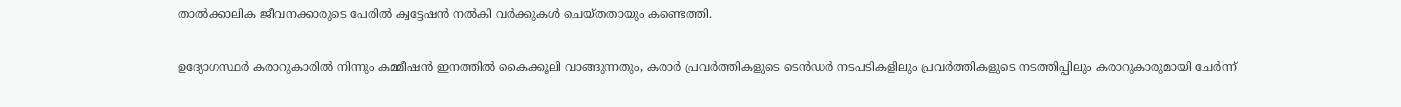താല്‍ക്കാലിക ജീവനക്കാരുടെ പേരില്‍ ക്വട്ടേഷന്‍ നല്‍കി വര്‍ക്കുകള്‍ ചെയ്തതായും കണ്ടെത്തി.

ഉദ്യോഗസ്ഥര്‍ കരാറുകാരില്‍ നിന്നും കമ്മീഷന്‍ ഇനത്തില്‍ കൈക്കൂലി വാങ്ങുന്നതും, കരാര്‍ പ്രവര്‍ത്തികളുടെ ടെന്‍ഡര്‍ നടപടികളിലും പ്രവര്‍ത്തികളുടെ നടത്തിപ്പിലും കരാറുകാരുമായി ചേര്‍ന്ന്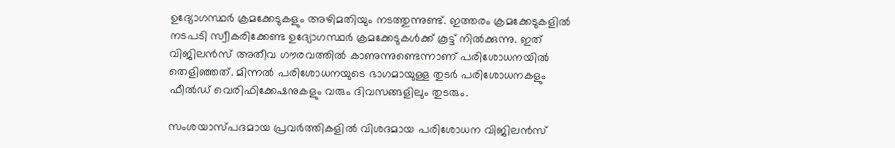ഉദ്യോഗസ്ഥര്‍ ക്രമക്കേടുകളും അഴിമതിയും നടത്തുന്നുണ്ട്. ഇത്തരം ക്രമക്കേടുകളില്‍ നടപടി സ്വീകരിക്കേണ്ട ഉദ്യോഗസ്ഥര്‍ ക്രമക്കേടുകള്‍ക്ക് കൂട്ട് നില്‍ക്കുന്നു. ഇത് വിജിലന്‍സ് അതീവ ഗൗരവത്തില്‍ കാണുന്നുണ്ടെന്നാണ് പരിശോധനയില്‍ തെളിഞ്ഞത്. മിന്നല്‍ പരിശോധനയുടെ ഭാഗമായുള്ള തുടര്‍ പരിശോധനകളും ഫീല്‍ഡ് വെരിഫിക്കേഷനുകളും വരും ദിവസങ്ങളിലും തുടരും.

സംശയാസ്പദമായ പ്രവര്‍ത്തികളില്‍ വിശദമായ പരിശോധന വിജിലന്‍സ്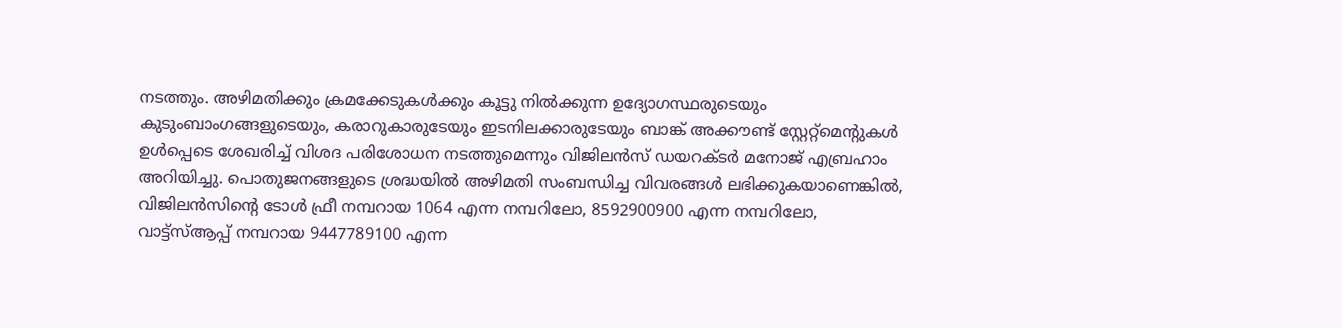നടത്തും. അഴിമതിക്കും ക്രമക്കേടുകള്‍ക്കും കൂട്ടു നില്‍ക്കുന്ന ഉദ്യോഗസ്ഥരുടെയും കുടുംബാംഗങ്ങളുടെയും, കരാറുകാരുടേയും ഇടനിലക്കാരുടേയും ബാങ്ക് അക്കൗണ്ട് സ്റ്റേറ്റ്‌മെന്റുകള്‍ ഉള്‍പ്പെടെ ശേഖരിച്ച് വിശദ പരിശോധന നടത്തുമെന്നും വിജിലന്‍സ് ഡയറക്ടര്‍ മനോജ് എബ്രഹാം അറിയിച്ചു. പൊതുജനങ്ങളുടെ ശ്രദ്ധയില്‍ അഴിമതി സംബന്ധിച്ച വിവരങ്ങള്‍ ലഭിക്കുകയാണെങ്കില്‍, വിജിലന്‍സിന്റെ ടോള്‍ ഫ്രീ നമ്പറായ 1064 എന്ന നമ്പറിലോ, 8592900900 എന്ന നമ്പറിലോ, വാട്ട്‌സ്ആപ്പ് നമ്പറായ 9447789100 എന്ന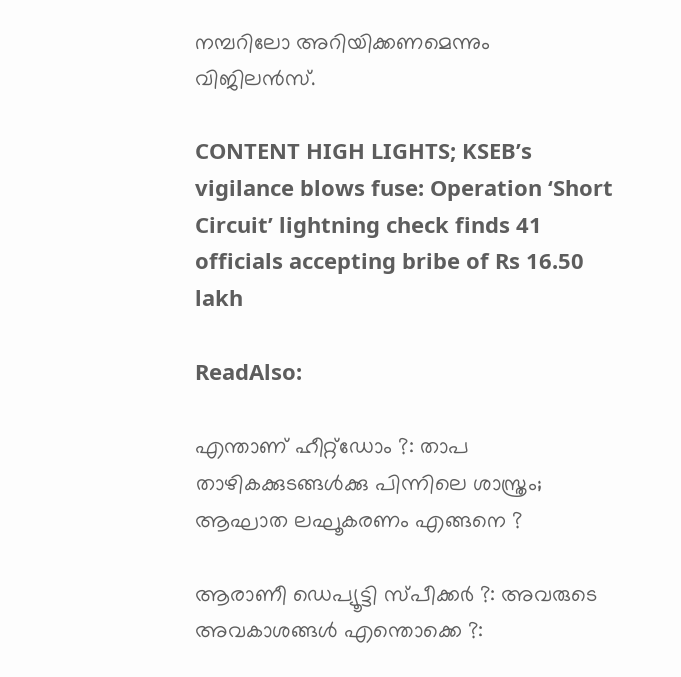നമ്പറിലോ അറിയിക്കണമെന്നും വിജിലന്‍സ്.

CONTENT HIGH LIGHTS; KSEB’s vigilance blows fuse: Operation ‘Short Circuit’ lightning check finds 41 officials accepting bribe of Rs 16.50 lakh

ReadAlso:

എന്താണ് ഹീറ്റ്‌ഡോം ?: താപ താഴികക്കുടങ്ങള്‍ക്കു പിന്നിലെ ശാസ്ത്രം; ആഘാത ലഘൂകരണം എങ്ങനെ ?

ആരാണീ ഡെപ്യൂട്ടി സ്പീക്കര്‍ ?: അവരുടെ അവകാശങ്ങള്‍ എന്തൊക്കെ ?: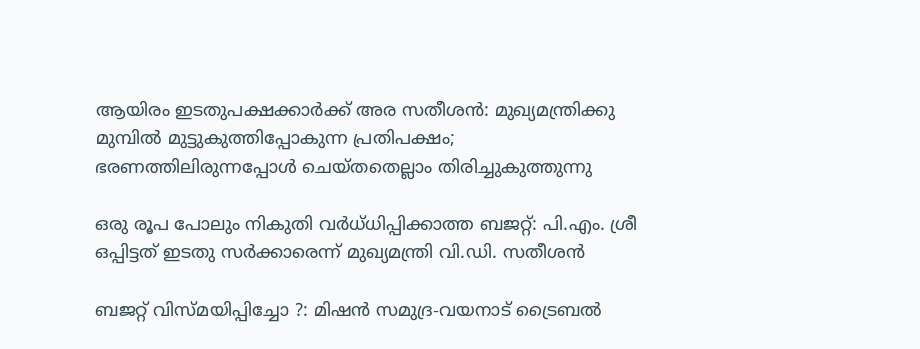ആയിരം ഇടതുപക്ഷക്കാര്‍ക്ക് അര സതീശന്‍: മുഖ്യമന്ത്രിക്കു മുമ്പില്‍ മുട്ടുകുത്തിപ്പോകുന്ന പ്രതിപക്ഷം; ഭരണത്തിലിരുന്നപ്പോള്‍ ചെയ്തതെല്ലാം തിരിച്ചുകുത്തുന്നു

ഒരു രൂപ പോലും നികുതി വര്‍ധ്ധിപ്പിക്കാത്ത ബജറ്റ്: പി.എം. ശ്രീ ഒപ്പിട്ടത് ഇടതു സര്‍ക്കാരെന്ന് മുഖ്യമന്ത്രി വി.ഡി. സതീശന്‍

ബജറ്റ് വിസ്മയിപ്പിച്ചോ ?: മിഷന്‍ സമുദ്ര-വയനാട് ട്രൈബല്‍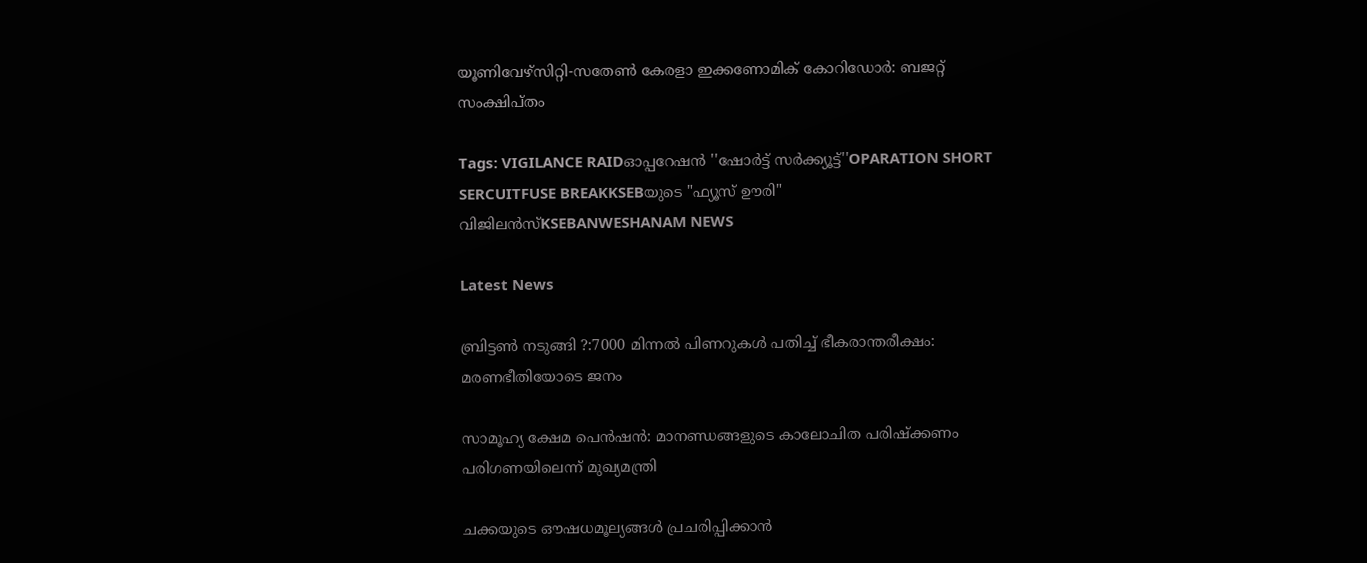യൂണിവേഴ്‌സിറ്റി-സതേണ്‍ കേരളാ ഇക്കണോമിക് കോറിഡോര്‍: ബജറ്റ് സംക്ഷിപ്തം

Tags: VIGILANCE RAIDഓപ്പറേഷന്‍ ''ഷോര്‍ട്ട് സര്‍ക്ക്യൂട്ട്''OPARATION SHORT SERCUITFUSE BREAKKSEBയുടെ "ഫ്യൂസ് ഊരി" വിജിലന്‍സ്KSEBANWESHANAM NEWS

Latest News

ബ്രിട്ടണ്‍ നടുങ്ങി ?:7000 മിന്നല്‍ പിണറുകള്‍ പതിച്ച് ഭീകരാന്തരീക്ഷം: മരണഭീതിയോടെ ജനം

സാമൂഹ്യ ക്ഷേമ പെന്‍ഷന്‍: മാനണ്ഡങ്ങളുടെ കാലോചിത പരിഷ്‌ക്കണം പരിഗണയിലെന്ന് മുഖ്യമന്ത്രി

ചക്കയുടെ ഔഷധമൂല്യങ്ങള്‍ പ്രചരിപ്പിക്കാന്‍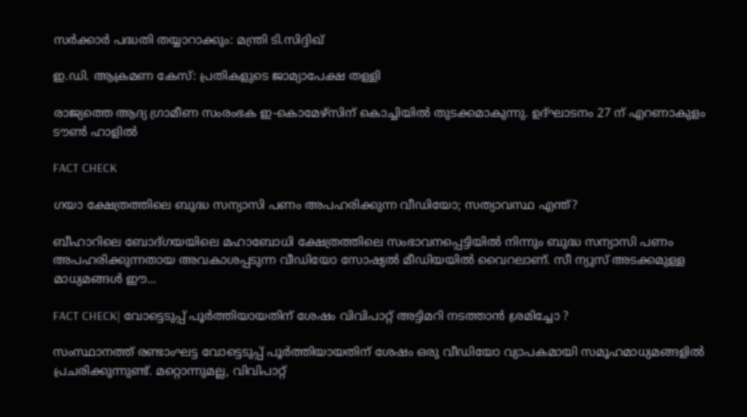സർക്കാർ പദ്ധതി തയ്യാറാക്കും: മന്ത്രി ടി.സിദ്ദിഖ്

ഇ.ഡി. ആക്രമണ കേസ്: പ്രതികളുടെ ജാമ്യാപേക്ഷ തള്ളി

രാജ്യത്തെ ആദ്യ ഗ്രാമീണ സംരംഭക ഇ-കൊമേഴ്‌സിന് കൊച്ചിയില്‍ തുടക്കമാകുന്നു. ഉദ്ഘാടനം 27 ന് എറണാകുളം ടൗണ്‍ ഹാളില്‍

FACT CHECK

ഗയാ ക്ഷേത്രത്തിലെ ബുദ്ധ സന്യാസി പണം അപഹരിക്കുന്ന വീഡിയോ; സത്യാവസ്ഥ എന്ത്?

ബീഹാറിലെ ബോദ്ഗയയിലെ മഹാബോധി ക്ഷേത്രത്തിലെ സംഭാവനപ്പെട്ടിയില്‍ നിന്നും ബുദ്ധ സന്യാസി പണം അപഹരിക്കുന്നതായ അവകാശപ്പടുന്ന വീഡിയോ സോഷ്യല്‍ മീഡിയയില്‍ വൈറലാണ്. സീ ന്യുസ് അടക്കമുള്ള മാധ്യമങ്ങള്‍ ഈ...

FACT CHECK| വോട്ടെടുപ്പ് പൂർത്തിയായതിന് ശേഷം വിവിപാറ്റ് അട്ടിമറി നടത്താൻ ശ്രമിച്ചോ ?

സംസ്ഥാനത്ത് രണ്ടാംഘട്ട വോട്ടെടുപ്പ് പൂർത്തിയായതിന് ശേഷം ഒരു വീഡിയോ വ്യാപകമായി സമൂഹമാധ്യമങ്ങളിൽ പ്രചരിക്കുന്നുണ്ട്. മറ്റൊന്നുമല്ല, വിവിപാറ്റ്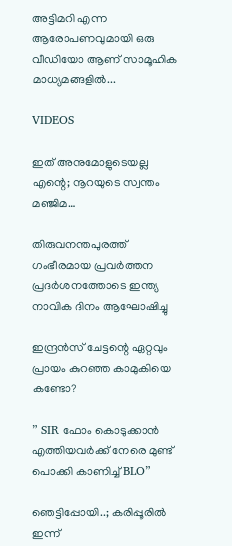അട്ടിമറി എന്ന ആരോപണവുമായി ഒരു വീഡിയോ ആണ് സാമൂഹിക മാധ്യമങ്ങളിൽ...

VIDEOS

ഇത് അനുമോളുടെയല്ല എന്റെ; നൂറയുടെ സ്വന്തം മഞ്ജിമ…

തിരുവനന്തപുരത്ത് ഗംഭീരമായ പ്രവർത്തന പ്രദർശനത്തോടെ ഇന്ത്യ നാവിക ദിനം ആഘോഷിച്ചു

ഇന്ദ്രൻസ് ചേട്ടന്റെ ഏറ്റവും പ്രായം കുറഞ്ഞ കാമുകിയെ കണ്ടോ?

” SIR ഫോം കൊടുക്കാൻ എത്തിയവർക്ക് നേരെ മുണ്ട് പൊക്കി കാണിച്ച് BLO”

ഞെട്ടിപ്പോയി..; കരിപ്പൂരിൽ ഇന്ന്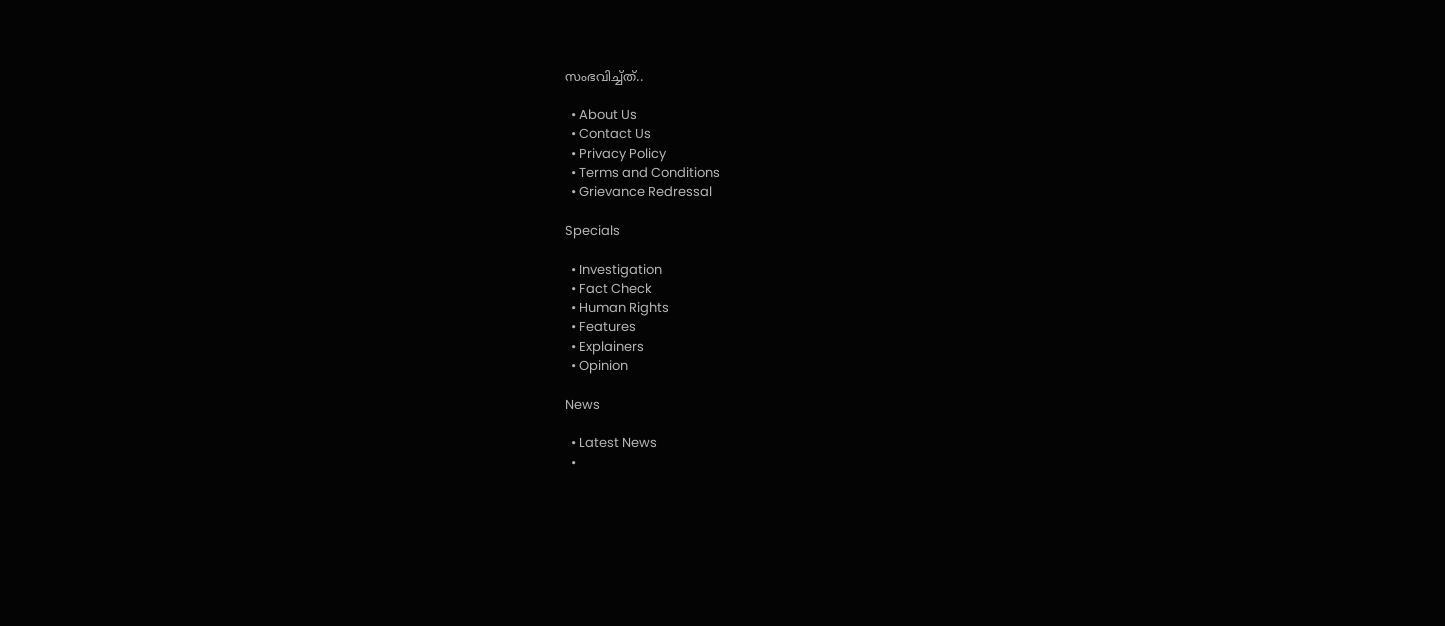സംഭവിച്ച്ത്..

  • About Us
  • Contact Us
  • Privacy Policy
  • Terms and Conditions
  • Grievance Redressal

Specials

  • Investigation
  • Fact Check
  • Human Rights
  • Features
  • Explainers
  • Opinion

News

  • Latest News
  •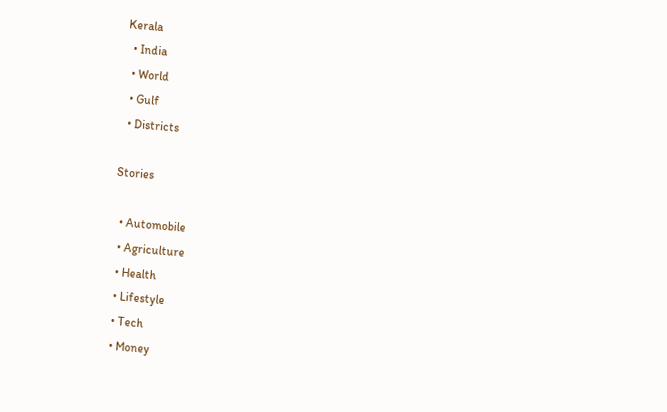Kerala
  • India
  • World
  • Gulf
  • Districts

Stories

  • Automobile
  • Agriculture
  • Health
  • Lifestyle
  • Tech
  • Money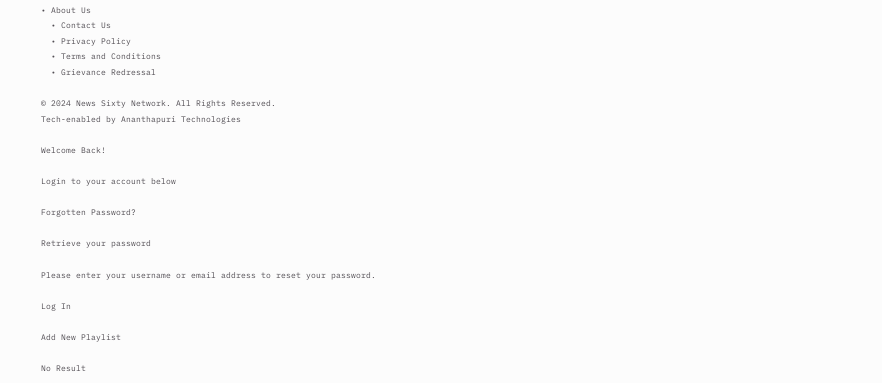• About Us
  • Contact Us
  • Privacy Policy
  • Terms and Conditions
  • Grievance Redressal

© 2024 News Sixty Network. All Rights Reserved.
Tech-enabled by Ananthapuri Technologies

Welcome Back!

Login to your account below

Forgotten Password?

Retrieve your password

Please enter your username or email address to reset your password.

Log In

Add New Playlist

No Result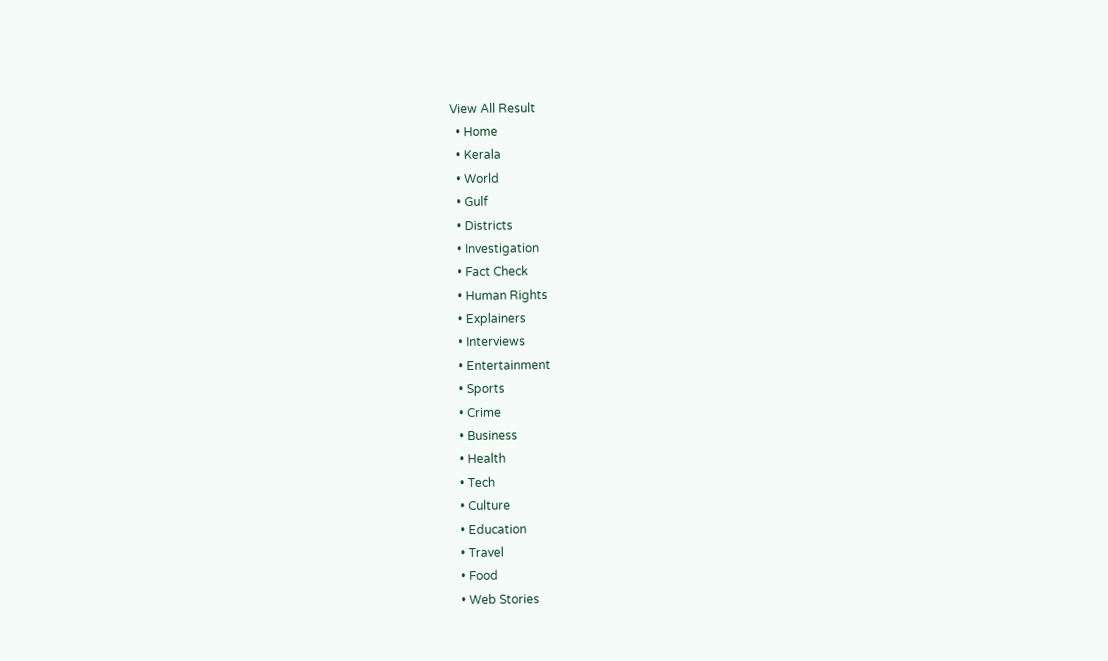View All Result
  • Home
  • Kerala
  • World
  • Gulf
  • Districts
  • Investigation
  • Fact Check
  • Human Rights
  • Explainers
  • Interviews
  • Entertainment
  • Sports
  • Crime
  • Business
  • Health
  • Tech
  • Culture
  • Education
  • Travel
  • Food
  • Web Stories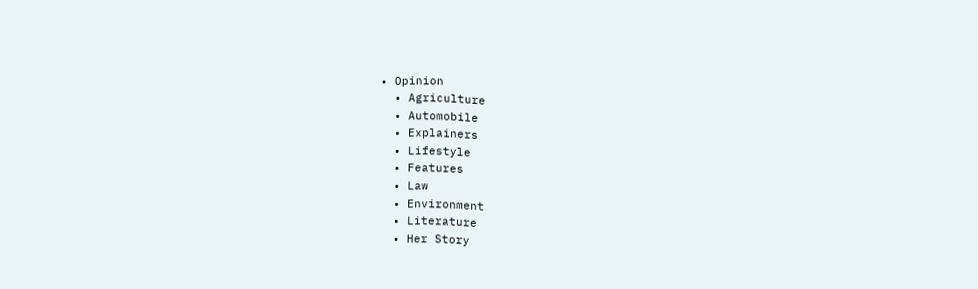• Opinion
  • Agriculture
  • Automobile
  • Explainers
  • Lifestyle
  • Features
  • Law
  • Environment
  • Literature
  • Her Story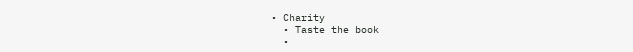• Charity
  • Taste the book
  •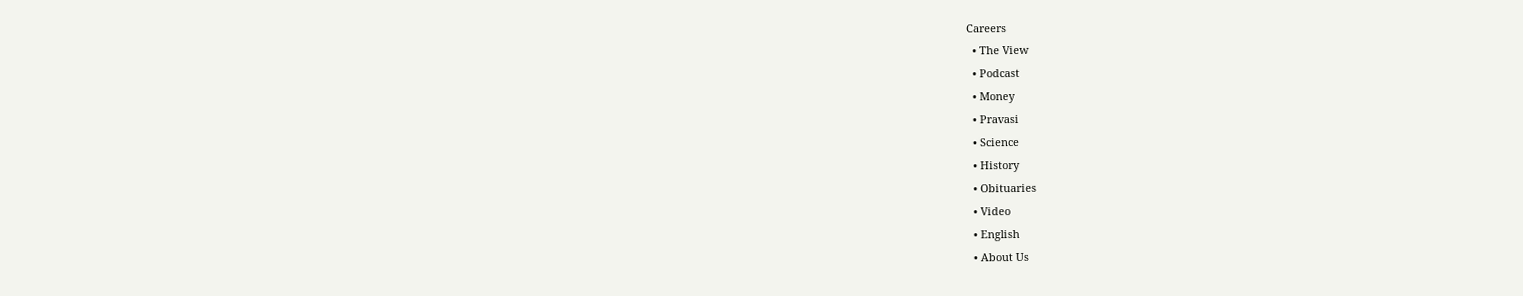Careers
  • The View
  • Podcast
  • Money
  • Pravasi
  • Science
  • History
  • Obituaries
  • Video
  • English
  • About Us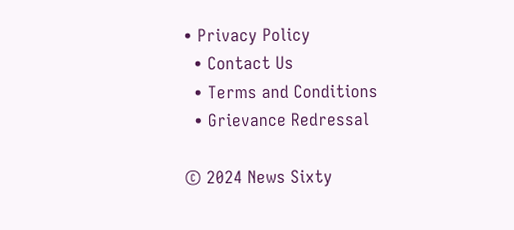• Privacy Policy
  • Contact Us
  • Terms and Conditions
  • Grievance Redressal

© 2024 News Sixty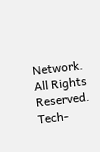Network. All Rights Reserved.
Tech-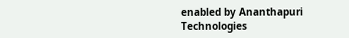enabled by Ananthapuri Technologies